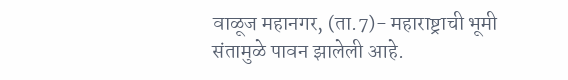वाळूज महानगर, (ता.7)- महाराष्ट्राची भूमी संतामुळे पावन झालेली आहे.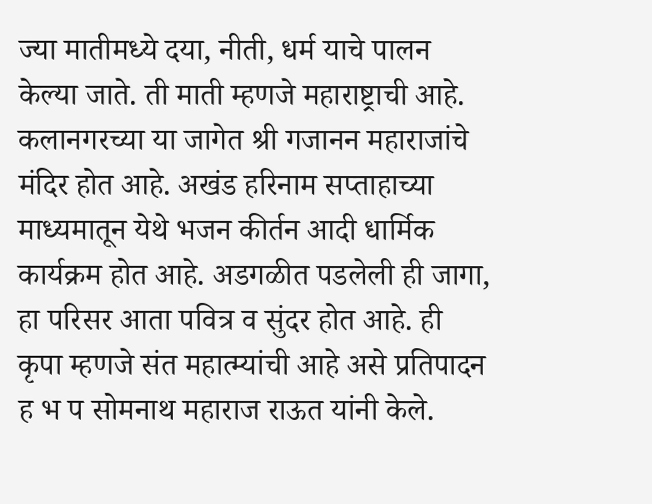ज्या मातीमध्ये दया, नीती, धर्म याचे पालन केल्या जाते. ती माती म्हणजे महाराष्ट्राची आहे. कलानगरच्या या जागेत श्री गजानन महाराजांचे मंदिर होत आहे. अखंड हरिनाम सप्ताहाच्या माध्यमातून येथे भजन कीर्तन आदी धार्मिक कार्यक्रम होत आहे. अडगळीत पडलेली ही जागा, हा परिसर आता पवित्र व सुंदर होत आहे. ही कृपा म्हणजे संत महात्म्यांची आहे असे प्रतिपादन ह भ प सोमनाथ महाराज राऊत यांनी केले.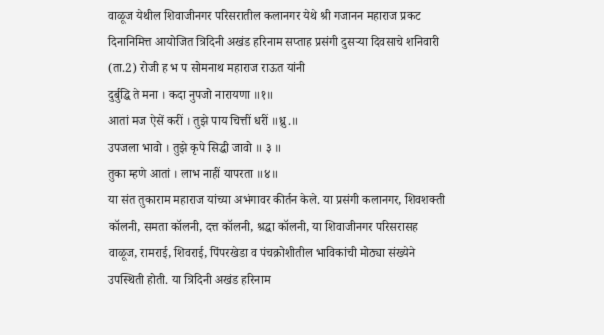वाळूज येथील शिवाजीनगर परिसरातील कलानगर येथे श्री गजानन महाराज प्रकट दिनानिमित्त आयोजित त्रिदिनी अखंड हरिनाम सप्ताह प्रसंगी दुसऱ्या दिवसाचे शनिवारी (ता.2) रोजी ह भ प सोमनाथ महाराज राऊत यांनी
दुर्बुद्धि ते मना । कदा नुपजो नारायणा ॥१॥
आतां मज ऐसें करीं । तुझे पाय चित्तीं धरीं ॥ध्रु.॥
उपजला भावो । तुझे कृपे सिद्धी जावो ॥ ३ ॥
तुका म्हणे आतां । लाभ नाहीं यापरता ॥४॥
या संत तुकाराम महाराज यांच्या अभंगावर कीर्तन केले. या प्रसंगी कलानगर, शिवशक्ती कॉलनी, समता कॉलनी, दत्त कॉलनी, श्रद्धा कॉलनी, या शिवाजीनगर परिसरासह वाळूज, रामराई, शिवराई, पिंपरखेडा व पंचक्रोशीतील भाविकांची मोठ्या संख्येने उपस्थिती होती. या त्रिदिनी अखंड हरिनाम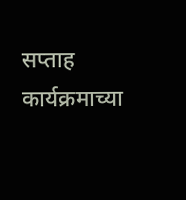सप्ताह कार्यक्रमाच्या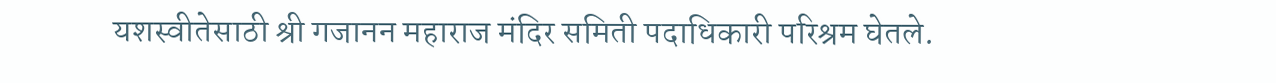यशस्वीतेसाठी श्री गजानन महाराज मंदिर समिती पदाधिकारी परिश्रम घेतले.